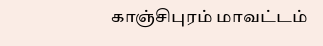காஞ்சிபுரம் மாவட்டம்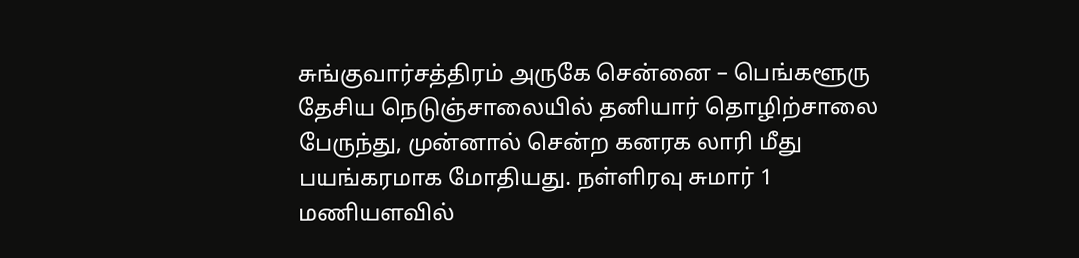சுங்குவார்சத்திரம் அருகே சென்னை – பெங்களூரு தேசிய நெடுஞ்சாலையில் தனியார் தொழிற்சாலை பேருந்து, முன்னால் சென்ற கனரக லாரி மீது பயங்கரமாக மோதியது. நள்ளிரவு சுமார் 1 மணியளவில்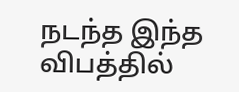நடந்த இந்த விபத்தில்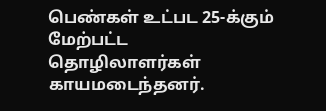பெண்கள் உட்பட 25-க்கும் மேற்பட்ட தொழிலாளர்கள் காயமடைந்தனர்.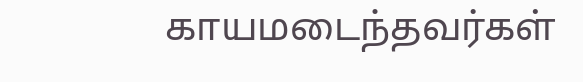காயமடைந்தவர்கள்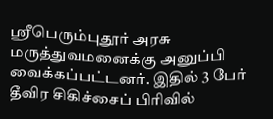ஸ்ரீபெரும்புதூர் அரசு மருத்துவமனைக்கு அனுப்பி வைக்கப்பட்டனர். இதில் 3 பேர் தீவிர சிகிச்சைப் பிரிவில்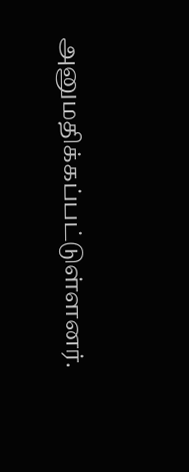அனுமதிக்கப்பட்டுள்ளனர்.